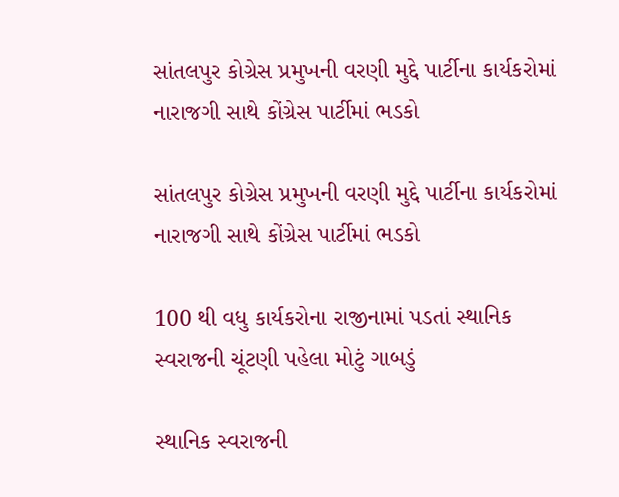સાંતલપુર કોગ્રેસ પ્રમુખની વરણી મુદ્દે પાર્ટીના કાર્યકરોમાં નારાજગી સાથે કોંગ્રેસ પાર્ટીમાં ભડકો

સાંતલપુર કોગ્રેસ પ્રમુખની વરણી મુદ્દે પાર્ટીના કાર્યકરોમાં નારાજગી સાથે કોંગ્રેસ પાર્ટીમાં ભડકો

100 થી વધુ કાર્યકરોના રાજીનામાં પડતાં સ્થાનિક સ્વરાજની ચૂંટણી પહેલા મોટું ગાબડું

સ્થાનિક સ્વરાજની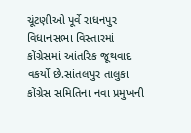ચૂંટણીઓ પૂર્વે રાધનપુર વિધાનસભા વિસ્તારમાં કોંગ્રેસમાં આંતરિક જૂથવાદ વકર્યો છે.સાંતલપુર તાલુકા કોંગ્રેસ સમિતિના નવા પ્રમુખની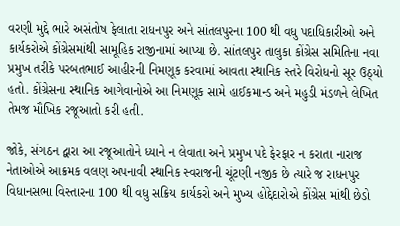વરણી મુદ્દે ભારે અસંતોષ ફેલાતા રાધનપુર અને સાંતલપુરના 100 થી વધુ પદાધિકારીઓ અને કાર્યકરોએ કોંગ્રેસમાંથી સામૂહિક રાજીનામાં આપ્યા છે. સાંતલપુર તાલુકા કોંગ્રેસ સમિતિના નવા પ્રમુખ તરીકે પરબતભાઈ આહીરની નિમણૂક કરવામાં આવતા સ્થાનિક સ્તરે વિરોધનો સૂર ઉઠ્યો હતો. કોંગ્રેસના સ્થાનિક આગેવાનોએ આ નિમણૂક સામે હાઈકમાન્ડ અને મહુડી મંડળને લેખિત તેમજ મૌખિક રજૂઆતો કરી હતી.

જોકે, સંગઠન દ્વારા આ રજૂઆતોને ધ્યાને ન લેવાતા અને પ્રમુખ પદે ફેરફાર ન કરાતા નારાજ નેતાઓએ આક્રમક વલણ અપનાવી સ્થાનિક સ્વરાજની ચૂંટણી નજીક છે ત્યારે જ રાધનપુર વિધાનસભા વિસ્તારના 100 થી વધુ સક્રિય કાર્યકરો અને મુખ્ય હોદ્દેદારોએ કોંગ્રેસ માંથી છેડો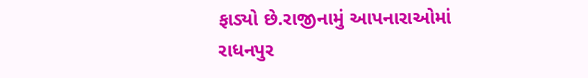ફાડ્યો છે.રાજીનામું આપનારાઓમાં રાધનપુર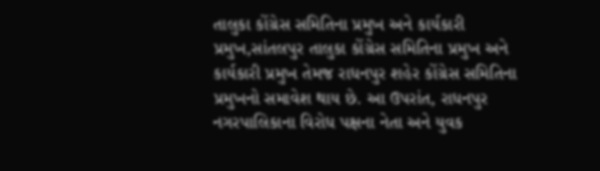તાલુકા કોંગ્રેસ સમિતિના પ્રમુખ અને કાર્યકારી પ્રમુખ,સાંતલપુર તાલુકા કોંગ્રેસ સમિતિના પ્રમુખ અને કાર્યકારી પ્રમુખ તેમજ રાધનપુર શહેર કોંગ્રેસ સમિતિના પ્રમુખનો સમાવેશ થાય છે. આ ઉપરાંત, રાધનપુર નગરપાલિકાના વિરોધ પક્ષના નેતા અને યુવક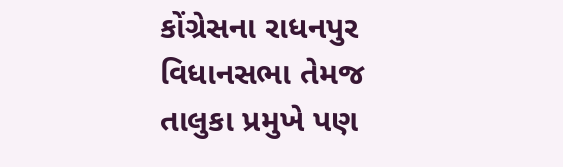કોંગ્રેસના રાધનપુર વિધાનસભા તેમજ તાલુકા પ્રમુખે પણ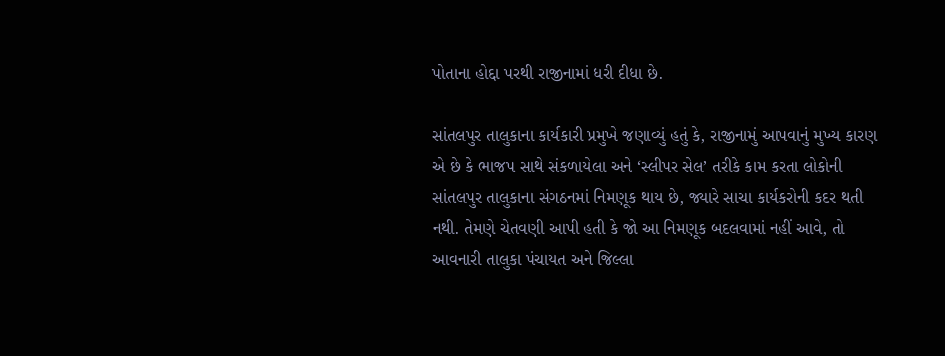પોતાના હોદ્દા પરથી રાજીનામાં ધરી દીધા છે.

સાંતલપુર તાલુકાના કાર્યકારી પ્રમુખે જણાવ્યું હતું કે, રાજીનામું આપવાનું મુખ્ય કારણ એ છે કે ભાજપ સાથે સંકળાયેલા અને ‘સ્લીપર સેલ’ તરીકે કામ કરતા લોકોની સાંતલપુર તાલુકાના સંગઠનમાં નિમણૂક થાય છે, જ્યારે સાચા કાર્યકરોની કદર થતી નથી. તેમણે ચેતવણી આપી હતી કે જો આ નિમણૂક બદલવામાં નહીં આવે, તો આવનારી તાલુકા પંચાયત અને જિલ્લા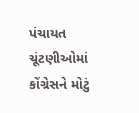પંચાયત ચૂંટણીઓમાં કોંગ્રેસને મોટું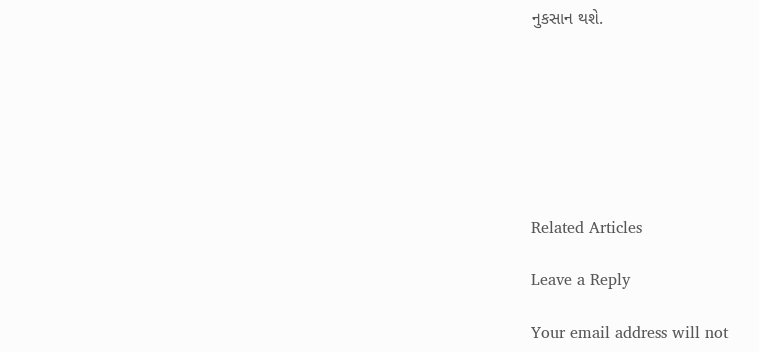નુકસાન થશે.







Related Articles

Leave a Reply

Your email address will not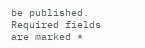be published. Required fields are marked *